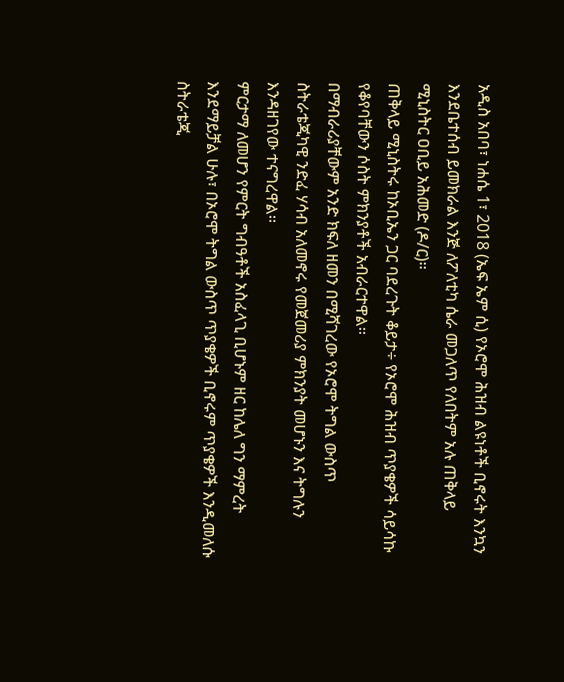አዲስ አበባ፣ ነሐሴ 1፣ 2018 (ኤፍ ኤም ሲ) የኦሮሞ ሕዝብ ልዩነቶች ቢኖሩት እንኳን እንደቤተሰብ ይመክራል እንጅ ለፖለቲካ ሴራ መጋለጥ የለበትም አሉ ጠቅላይ ሚኒስትር ዐቢይ አሕመድ (ዶ/ር)፡፡
ጠቅላይ ሚኒስትሩ ከኦቢኤን ጋር ባደረጉት ቆይታ÷ የኦሮሞ ሕዝብ ጥያቄዎች ሳይሳኩ የቆየባቸውን ሶስት ምክንያቶች አብራርተዋል፡፡
በማብራሪያቸውም አንድ ክፍለ ዘመን በሚሻገረው የኦሮሞ ትግል ውስጥ ስትራቴጂካዊ ንድፈ ሃሳብ አለመኖሩ የመጀመሪያ ምክንያት መሆኑን እና ትግሉን እንዳዘገየው ተናግረዋል፡፡
ምርታማ ለመሆን የምርት ግብዓቶች አስፈላጊ ቢሆኑም ዘር ከሌለ ግን ማምረት እንደማይቻል ሁሉ፣ በኦሮሞ ትግል ውስጥ ጥያቄዎች ቢኖሩም ጥያቄዎች እንዲመለሱ ስትራቴጂ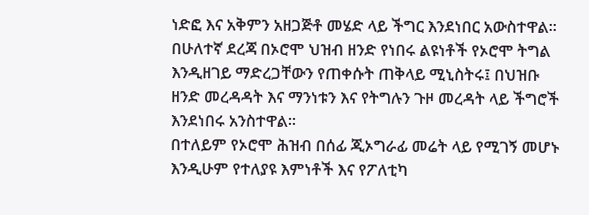ነድፎ እና አቅምን አዘጋጅቶ መሄድ ላይ ችግር እንደነበር አውስተዋል፡፡
በሁለተኛ ደረጃ በኦሮሞ ህዝብ ዘንድ የነበሩ ልዩነቶች የኦሮሞ ትግል እንዲዘገይ ማድረጋቸውን የጠቀሱት ጠቅላይ ሚኒስትሩ፤ በህዝቡ ዘንድ መረዳዳት እና ማንነቱን እና የትግሉን ጉዞ መረዳት ላይ ችግሮች እንደነበሩ አንስተዋል፡፡
በተለይም የኦሮሞ ሕዝብ በሰፊ ጂኦግራፊ መሬት ላይ የሚገኝ መሆኑ እንዲሁም የተለያዩ እምነቶች እና የፖለቲካ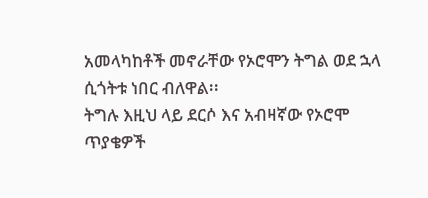አመላካከቶች መኖራቸው የኦሮሞን ትግል ወደ ኋላ ሲጎትቱ ነበር ብለዋል፡፡
ትግሉ እዚህ ላይ ደርሶ እና አብዛኛው የኦሮሞ ጥያቄዎች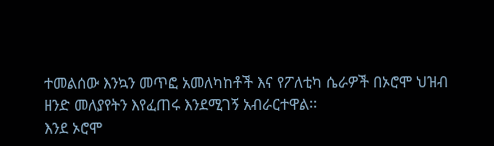ተመልሰው እንኳን መጥፎ አመለካከቶች እና የፖለቲካ ሴራዎች በኦሮሞ ህዝብ ዘንድ መለያየትን እየፈጠሩ እንደሚገኝ አብራርተዋል፡፡
እንደ ኦሮሞ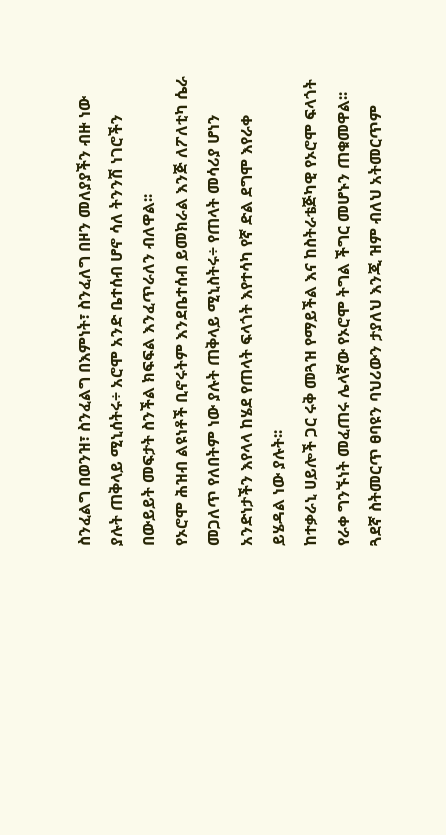ስንፈልግ በወንዝ፣ ስንፈልግ በእምነት፣ ስንፈለግ በዞን መለያያችን ብዙ ነው ያሉት ጠቅላይ ሚኒሰትሩ÷ አሮሞ አንድ ቤተሰብ ሆኖ ሳለ ትንንሽ ነገሮችን በውይይት መፍታት ስንችል ክፍፍል እንፈጥራለን ብለዋል፡፡
የኦሮሞ ሕዝብ ልዩነቶች ቢኖሩትም እንደቤተሰብ ይመክራል እንጅ ለፖለቲካ ሴራ መጋለጥ የለበትም ነው ያሉት ጠቅላይ ሚኒስትሩ÷ የጠላት መሳሪያ ሆነን አንድነታችን እየላላ ከሄደ የጠላት ፍላጎት እየተሳካ የኛ ድል ደግሞ እየራቀ ይሄዳል ነው ያሉት፡፡
ከተቃራኒ ሀይሎች ጋር ሩቅ መጓዝ የማይችል እና ከስትራቴጅካዊ የኦሮሞ ፍላጎት የራቀ ግንኙነት መፈጠሩ ሌላኛው የኦሮሞ ትግል ችግር መሆኑን ጠቁመዋል፡፡
ጓደኛ ስትመርጥ ፀባዩን ባህሪውን ታያለህ እንጂ ዝም ብለህ አትመርጥም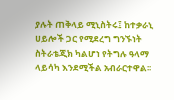ያሉት ጠቅላይ ሚኒስትሩ፤ ከተቃራኒ ሀይሎች ጋር የሚደረግ ግንኙነት ስትራቴጂክ ካልሆነ የትግሉ ዓላማ ላይሳካ እንደሚችል አብራርተዋል፡፡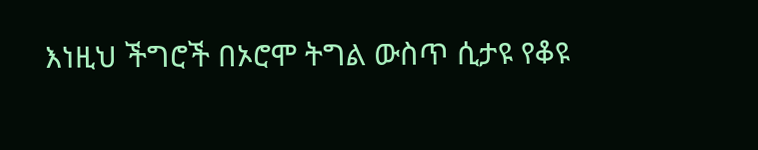እነዚህ ችግሮች በኦሮሞ ትግል ውስጥ ሲታዩ የቆዩ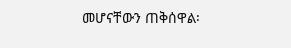መሆናቸውን ጠቅሰዋል፡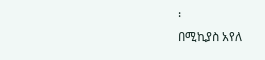፡
በሚኪያስ አየለ